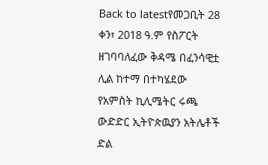Back to latestየመጋቢት 28 ቀን፣ 2018 ዓ.ም የስፖርት ዘገባባለፈው ቅዳሜ በፈንሳዊቷ ሊል ከተማ በተካሄደው የአምስት ኪሊሜትር ሩጫ ውድድር ኢትዮጵዉያን አትሌቶች ድል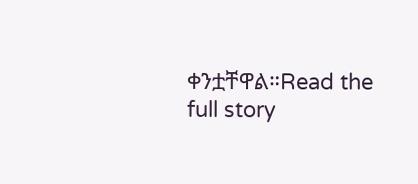ቀንቷቸዋል።Read the full story